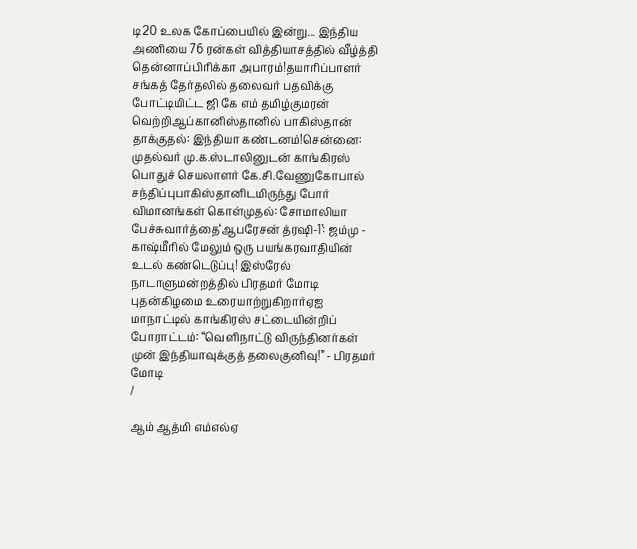டி20 உலக கோப்பையில் இன்று... இந்திய அணியை 76 ரன்கள் வித்தியாசத்தில் வீழ்த்தி தென்னாப்பிரிக்கா அபாரம்!தயாரிப்பாளர் சங்கத் தேர்தலில் தலைவர் பதவிக்கு போட்டியிட்ட ஜி கே எம் தமிழ்குமரன் வெற்றிஆப்கானிஸ்தானில் பாகிஸ்தான் தாக்குதல்: இந்தியா கண்டனம்!சென்னை: முதல்வர் மு.க.ஸ்டாலினுடன் காங்கிரஸ் பொதுச் செயலாளர் கே.சி.வேணுகோபால் சந்திப்புபாகிஸ்தானிடமிருந்து போர் விமானங்கள் கொள்முதல்: சோமாலியா பேச்சுவார்த்தை‘ஆபரேசன் த்ரஷி-1’: ஜம்மு - காஷ்மீரில் மேலும் ஒரு பயங்கரவாதியின் உடல் கண்டெடுப்பு! இஸ்ரேல் நாடாளுமன்றத்தில் பிரதமர் மோடி புதன்கிழமை உரையாற்றுகிறார்ஏஐ மாநாட்டில் காங்கிரஸ் சட்டையின்றிப் போராட்டம்: “வெளிநாட்டு விருந்தினர்கள் முன் இந்தியாவுக்குத் தலைகுனிவு!” - பிரதமர் மோடி
/

ஆம் ஆத்மி எம்எல்ஏ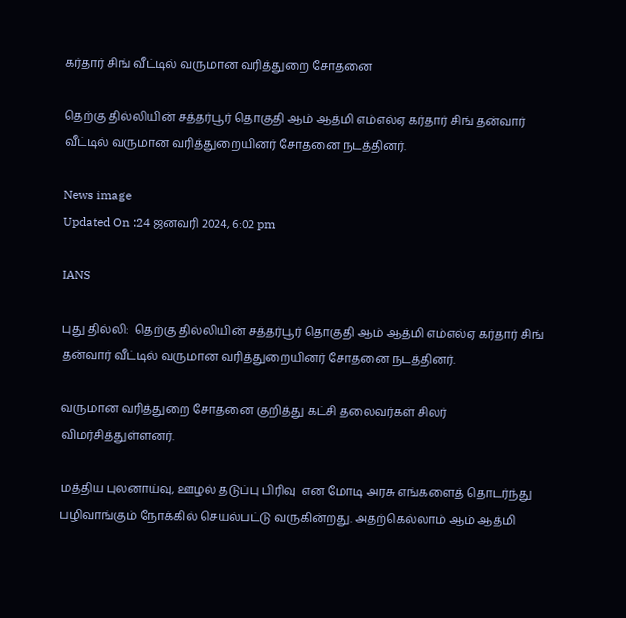கர்தார் சிங் வீட்டில் வருமான வரித்துறை சோதனை

தெற்கு தில்லியின் சத்தர்பூர் தொகுதி ஆம் ஆத்மி எம்எல்ஏ கர்தார் சிங் தன்வார் வீட்டில் வருமான வரித்துறையினர் சோதனை நடத்தினர்.

News image
Updated On :24 ஜனவரி 2024, 6:02 pm

IANS

புது தில்லி:  தெற்கு தில்லியின் சத்தர்பூர் தொகுதி ஆம் ஆத்மி எம்எல்ஏ கர்தார் சிங் தன்வார் வீட்டில் வருமான வரித்துறையினர் சோதனை நடத்தினர்.

வருமான வரித்துறை சோதனை குறித்து கட்சி தலைவர்கள் சிலர் விமர்சித்துள்ளனர்.

மத்திய புலனாய்வு, ஊழல் தடுப்பு பிரிவு  என மோடி அரசு எங்களைத் தொடர்ந்து பழிவாங்கும் நோக்கில் செயல்பட்டு வருகின்றது. அதற்கெல்லாம் ஆம் ஆத்மி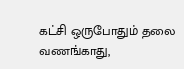கட்சி ஒருபோதும் தலை வணங்காது,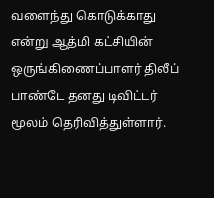வளைந்து கொடுக்காது என்று ஆத்மி கட்சியின் ஒருங்கிணைப்பாளர் திலீப் பாண்டே தனது டிவிட்டர் மூலம் தெரிவித்துள்ளார்.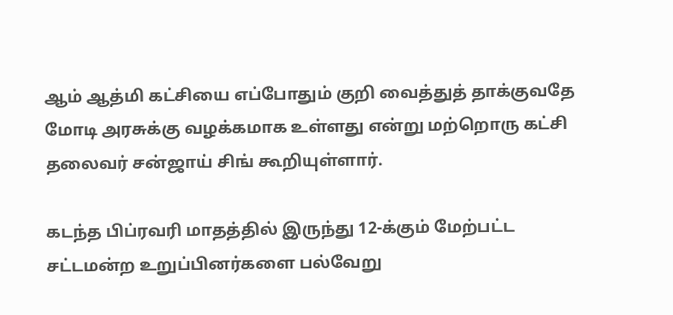ஆம் ஆத்மி கட்சியை எப்போதும் குறி வைத்துத் தாக்குவதே மோடி அரசுக்கு வழக்கமாக உள்ளது என்று மற்றொரு கட்சி தலைவர் சன்ஜாய் சிங் கூறியுள்ளார்.

கடந்த பிப்ரவரி மாதத்தில் இருந்து 12-க்கும் மேற்பட்ட சட்டமன்ற உறுப்பினர்களை பல்வேறு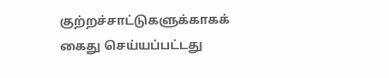குற்றச்சாட்டுகளுக்காகக் கைது செய்யப்பட்டது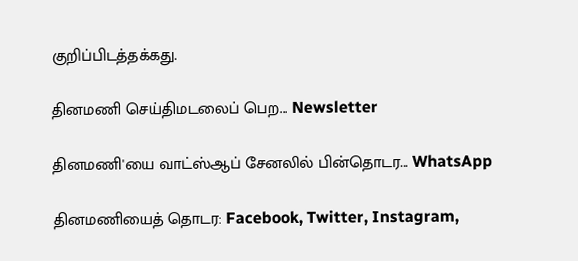குறிப்பிடத்தக்கது.

தினமணி செய்திமடலைப் பெற... Newsletter

தினமணி'யை வாட்ஸ்ஆப் சேனலில் பின்தொடர... WhatsApp

தினமணியைத் தொடர: Facebook, Twitter, Instagram,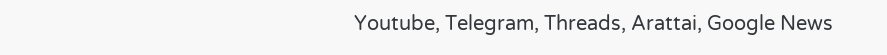Youtube, Telegram, Threads, Arattai, Google News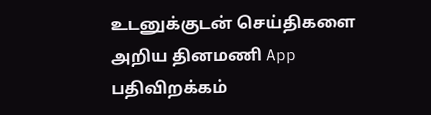உடனுக்குடன் செய்திகளை அறிய தினமணி App பதிவிறக்கம்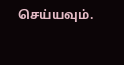செய்யவும்.